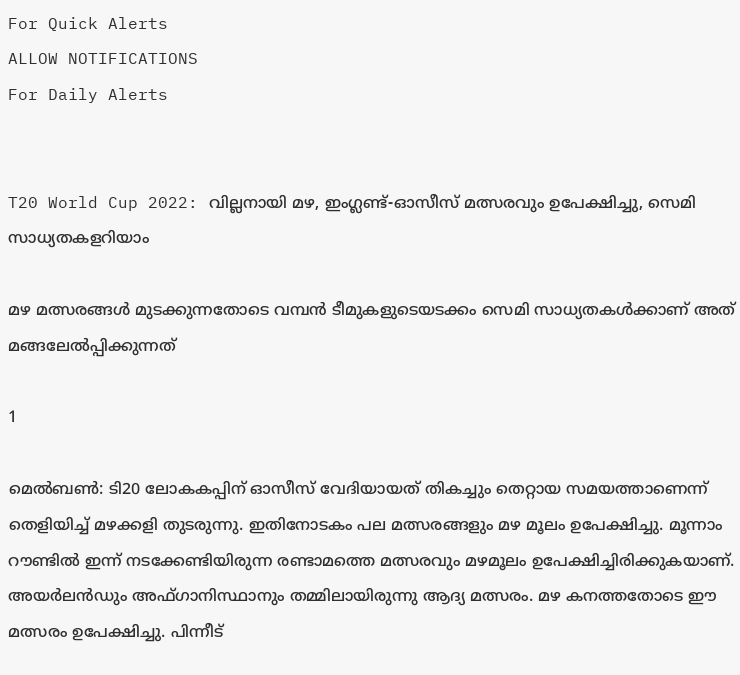For Quick Alerts
ALLOW NOTIFICATIONS
For Daily Alerts


T20 World Cup 2022: വില്ലനായി മഴ, ഇംഗ്ലണ്ട്-ഓസീസ് മത്സരവും ഉപേക്ഷിച്ചു, സെമി സാധ്യതകളറിയാം

മഴ മത്സരങ്ങള്‍ മുടക്കുന്നതോടെ വമ്പന്‍ ടീമുകളുടെയടക്കം സെമി സാധ്യതകള്‍ക്കാണ് അത് മങ്ങലേല്‍പ്പിക്കുന്നത്

1

മെല്‍ബണ്‍: ടി20 ലോകകപ്പിന് ഓസീസ് വേദിയായത് തികച്ചും തെറ്റായ സമയത്താണെന്ന് തെളിയിച്ച് മഴക്കളി തുടരുന്നു. ഇതിനോടകം പല മത്സരങ്ങളും മഴ മൂലം ഉപേക്ഷിച്ചു. മൂന്നാം റൗണ്ടില്‍ ഇന്ന് നടക്കേണ്ടിയിരുന്ന രണ്ടാമത്തെ മത്സരവും മഴമൂലം ഉപേക്ഷിച്ചിരിക്കുകയാണ്. അയര്‍ലന്‍ഡും അഫ്ഗാനിസ്ഥാനും തമ്മിലായിരുന്നു ആദ്യ മത്സരം. മഴ കനത്തതോടെ ഈ മത്സരം ഉപേക്ഷിച്ചു. പിന്നീട്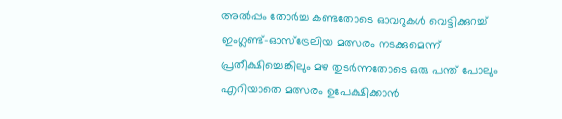അല്‍പ്പം തോര്‍ച്ച കണ്ടതോടെ ഓവറുകള്‍ വെട്ടിക്കുറച്ച് ഇംഗ്ലണ്ട്-ഓസ്‌ട്രേലിയ മത്സരം നടക്കുമെന്ന് പ്രതീക്ഷിച്ചെങ്കിലും മഴ തുടര്‍ന്നതോടെ ഒരു പന്ത് പോലും എറിയാതെ മത്സരം ഉപേക്ഷിക്കാന്‍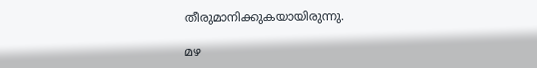തീരുമാനിക്കുകയായിരുന്നു.

മഴ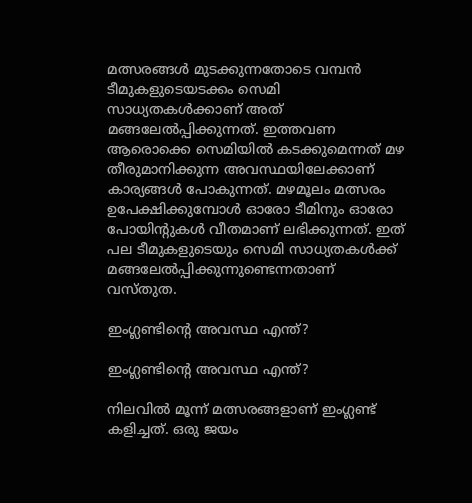മത്സരങ്ങള്‍ മുടക്കുന്നതോടെ വമ്പന്‍ ടീമുകളുടെയടക്കം സെമി സാധ്യതകള്‍ക്കാണ് അത് മങ്ങലേല്‍പ്പിക്കുന്നത്. ഇത്തവണ ആരൊക്കെ സെമിയില്‍ കടക്കുമെന്നത് മഴ തീരുമാനിക്കുന്ന അവസ്ഥയിലേക്കാണ് കാര്യങ്ങള്‍ പോകുന്നത്. മഴമൂലം മത്സരം ഉപേക്ഷിക്കുമ്പോള്‍ ഓരോ ടീമിനും ഓരോ പോയിന്റുകള്‍ വീതമാണ് ലഭിക്കുന്നത്. ഇത് പല ടീമുകളുടെയും സെമി സാധ്യതകള്‍ക്ക് മങ്ങലേല്‍പ്പിക്കുന്നുണ്ടെന്നതാണ് വസ്തുത.

ഇംഗ്ലണ്ടിന്റെ അവസ്ഥ എന്ത്?

ഇംഗ്ലണ്ടിന്റെ അവസ്ഥ എന്ത്?

നിലവില്‍ മൂന്ന് മത്സരങ്ങളാണ് ഇംഗ്ലണ്ട് കളിച്ചത്. ഒരു ജയം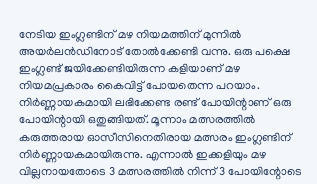നേടിയ ഇംഗ്ലണ്ടിന് മഴ നിയമത്തിന് മുന്നില്‍ അയര്‍ലന്‍ഡിനോട് തോല്‍ക്കേണ്ടി വന്നു. ഒരു പക്ഷെ ഇംഗ്ലണ്ട് ജയിക്കേണ്ടിയിരുന്ന കളിയാണ് മഴ നിയമപ്രകാരം കൈവിട്ട് പോയതെന്ന പറയാം. നിര്‍ണ്ണായകമായി ലഭിക്കേണ്ട രണ്ട് പോയിന്റാണ് ഒരു പോയിന്റായി ഒതുങ്ങിയത്. മൂന്നാം മത്സരത്തില്‍ കരുത്തരായ ഓസീസിനെതിരായ മത്സരം ഇംഗ്ലണ്ടിന് നിര്‍ണ്ണായകമായിരുന്നു. എന്നാല്‍ ഇക്കളിയും മഴ വില്ലനായതോടെ 3 മത്സരത്തില്‍ നിന്ന് 3 പോയിന്റോടെ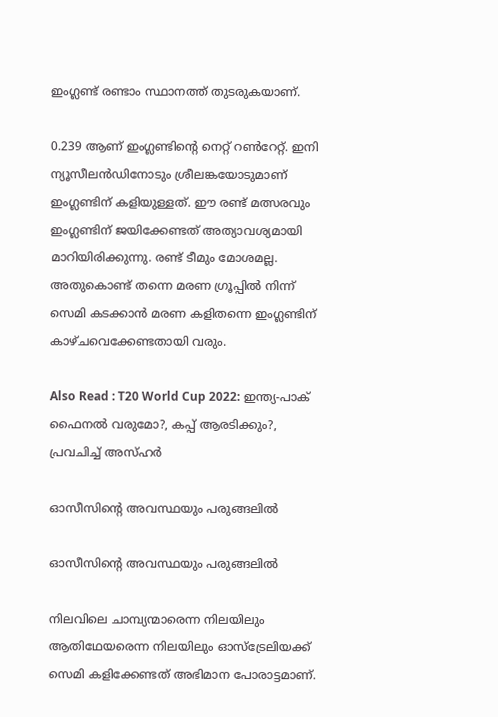ഇംഗ്ലണ്ട് രണ്ടാം സ്ഥാനത്ത് തുടരുകയാണ്.

0.239 ആണ് ഇംഗ്ലണ്ടിന്റെ നെറ്റ് റണ്‍റേറ്റ്. ഇനി ന്യൂസീലന്‍ഡിനോടും ശ്രീലങ്കയോടുമാണ് ഇംഗ്ലണ്ടിന് കളിയുള്ളത്. ഈ രണ്ട് മത്സരവും ഇംഗ്ലണ്ടിന് ജയിക്കേണ്ടത് അത്യാവശ്യമായി മാറിയിരിക്കുന്നു. രണ്ട് ടീമും മോശമല്ല. അതുകൊണ്ട് തന്നെ മരണ ഗ്രൂപ്പില്‍ നിന്ന് സെമി കടക്കാന്‍ മരണ കളിതന്നെ ഇംഗ്ലണ്ടിന് കാഴ്ചവെക്കേണ്ടതായി വരും.

Also Read : T20 World Cup 2022: ഇന്ത്യ-പാക് ഫൈനല്‍ വരുമോ?, കപ്പ് ആരടിക്കും?, പ്രവചിച്ച് അസ്ഹര്‍

ഓസീസിന്റെ അവസ്ഥയും പരുങ്ങലില്‍

ഓസീസിന്റെ അവസ്ഥയും പരുങ്ങലില്‍

നിലവിലെ ചാമ്പ്യന്മാരെന്ന നിലയിലും ആതിഥേയരെന്ന നിലയിലും ഓസ്‌ട്രേലിയക്ക് സെമി കളിക്കേണ്ടത് അഭിമാന പോരാട്ടമാണ്.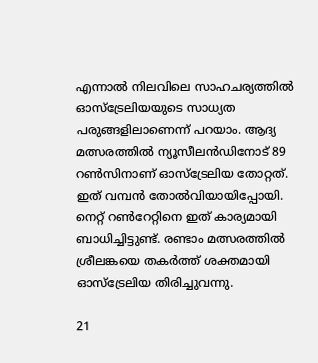എന്നാല്‍ നിലവിലെ സാഹചര്യത്തില്‍ ഓസ്‌ട്രേലിയയുടെ സാധ്യത പരുങ്ങളിലാണെന്ന് പറയാം. ആദ്യ മത്സരത്തില്‍ ന്യൂസീലന്‍ഡിനോട് 89 റണ്‍സിനാണ് ഓസ്‌ട്രേലിയ തോറ്റത്. ഇത് വമ്പന്‍ തോല്‍വിയായിപ്പോയി. നെറ്റ് റണ്‍റേറ്റിനെ ഇത് കാര്യമായി ബാധിച്ചിട്ടുണ്ട്. രണ്ടാം മത്സരത്തില്‍ ശ്രീലങ്കയെ തകര്‍ത്ത് ശക്തമായി ഓസ്‌ട്രേലിയ തിരിച്ചുവന്നു.

21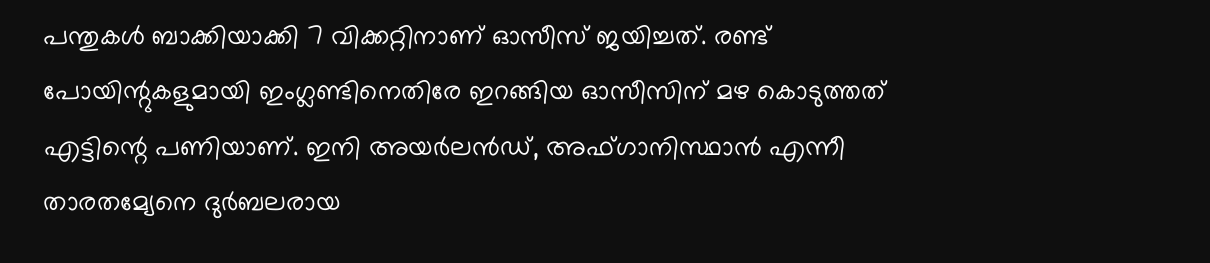പന്തുകള്‍ ബാക്കിയാക്കി 7 വിക്കറ്റിനാണ് ഓസീസ് ജയിച്ചത്. രണ്ട് പോയിന്റുകളുമായി ഇംഗ്ലണ്ടിനെതിരേ ഇറങ്ങിയ ഓസീസിന് മഴ കൊടുത്തത് എട്ടിന്റെ പണിയാണ്. ഇനി അയര്‍ലന്‍ഡ്, അഫ്ഗാനിസ്ഥാന്‍ എന്നീ താരതമ്യേനെ ദുര്‍ബലരായ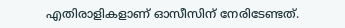എതിരാളികളാണ് ഓസീസിന് നേരിടേണ്ടത്.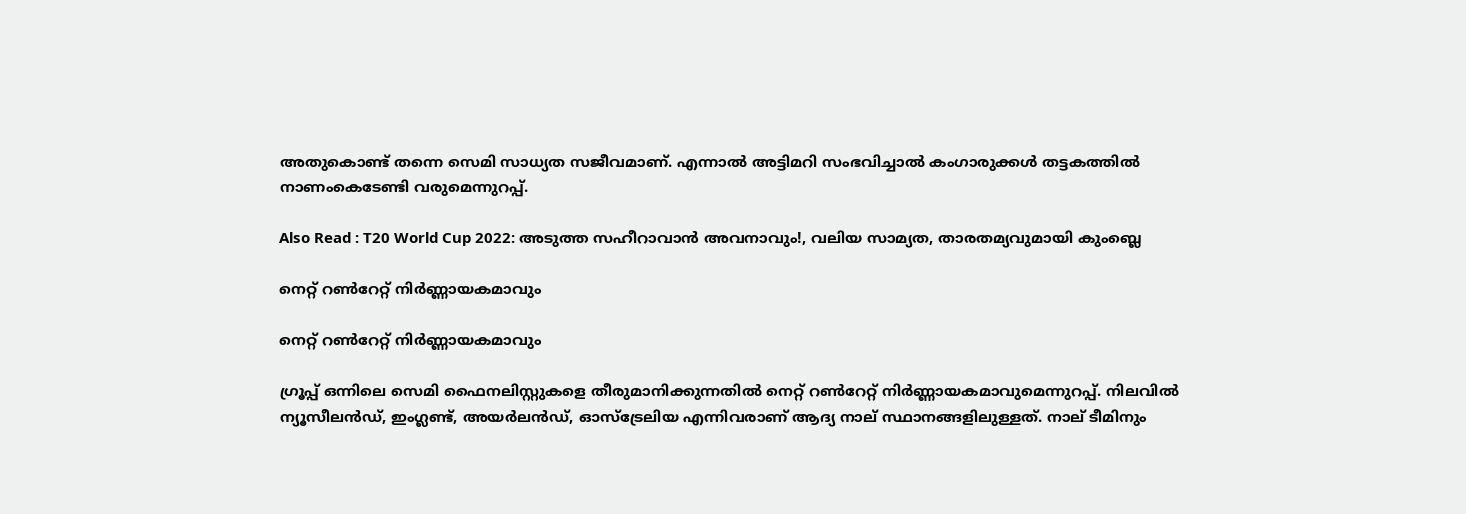അതുകൊണ്ട് തന്നെ സെമി സാധ്യത സജീവമാണ്. എന്നാല്‍ അട്ടിമറി സംഭവിച്ചാല്‍ കംഗാരുക്കള്‍ തട്ടകത്തില്‍ നാണംകെടേണ്ടി വരുമെന്നുറപ്പ്.

Also Read : T20 World Cup 2022: അടുത്ത സഹീറാവാന്‍ അവനാവും!, വലിയ സാമ്യത, താരതമ്യവുമായി കുംബ്ലെ

നെറ്റ് റണ്‍റേറ്റ് നിര്‍ണ്ണായകമാവും

നെറ്റ് റണ്‍റേറ്റ് നിര്‍ണ്ണായകമാവും

ഗ്രൂപ്പ് ഒന്നിലെ സെമി ഫൈനലിസ്റ്റുകളെ തീരുമാനിക്കുന്നതില്‍ നെറ്റ് റണ്‍റേറ്റ് നിര്‍ണ്ണായകമാവുമെന്നുറപ്പ്. നിലവില്‍ ന്യൂസീലന്‍ഡ്, ഇംഗ്ലണ്ട്, അയര്‍ലന്‍ഡ്, ഓസ്‌ട്രേലിയ എന്നിവരാണ് ആദ്യ നാല് സ്ഥാനങ്ങളിലുള്ളത്. നാല് ടീമിനും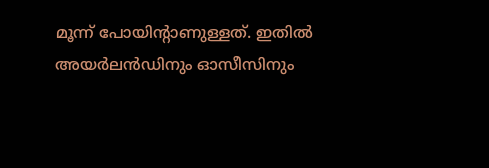മൂന്ന് പോയിന്റാണുള്ളത്. ഇതില്‍ അയര്‍ലന്‍ഡിനും ഓസീസിനും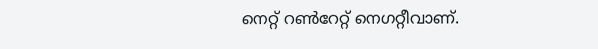നെറ്റ് റണ്‍റേറ്റ് നെഗറ്റീവാണ്.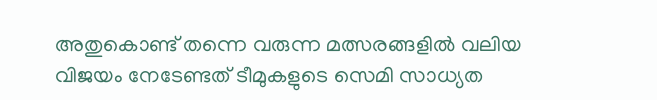അതുകൊണ്ട് തന്നെ വരുന്ന മത്സരങ്ങളില്‍ വലിയ വിജയം നേടേണ്ടത് ടീമുകളുടെ സെമി സാധ്യത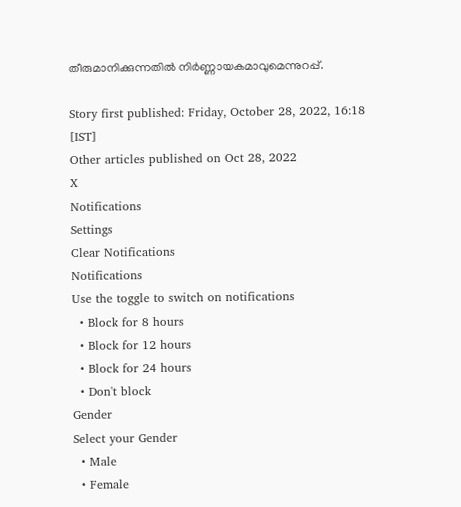തീരുമാനിക്കുന്നതില്‍ നിര്‍ണ്ണായകമാവുമെന്നുറപ്പ്.

Story first published: Friday, October 28, 2022, 16:18 [IST]
Other articles published on Oct 28, 2022
X
Notifications
Settings
Clear Notifications
Notifications
Use the toggle to switch on notifications
  • Block for 8 hours
  • Block for 12 hours
  • Block for 24 hours
  • Don't block
Gender
Select your Gender
  • Male
  • Female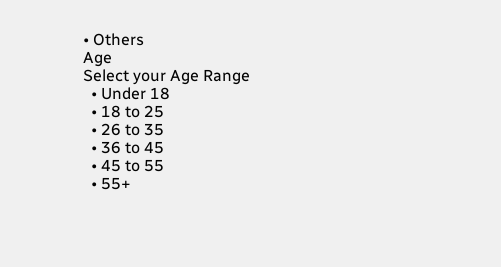• Others
Age
Select your Age Range
  • Under 18
  • 18 to 25
  • 26 to 35
  • 36 to 45
  • 45 to 55
  • 55+